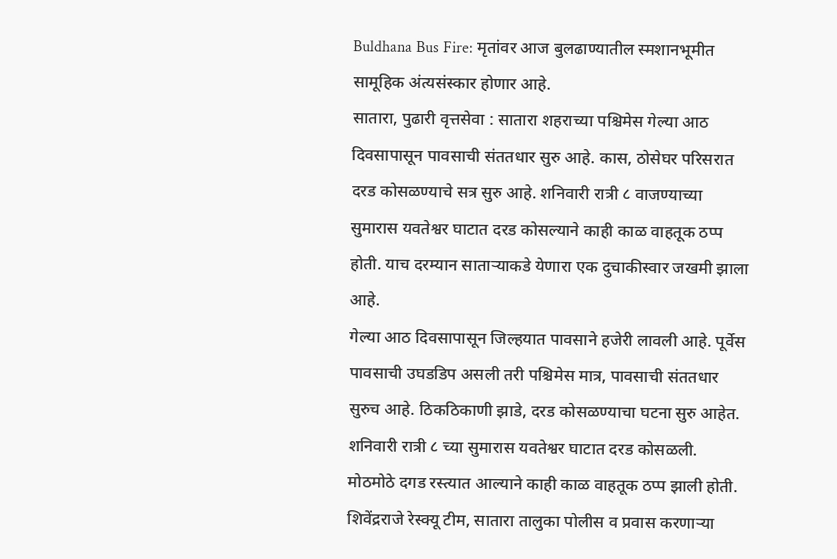Buldhana Bus Fire: मृतांवर आज बुलढाण्यातील स्मशानभूमीत सामूहिक अंत्यसंस्कार होणार आहे.
सातारा, पुढारी वृत्तसेवा : सातारा शहराच्या पश्चिमेस गेल्या आठ दिवसापासून पावसाची संततधार सुरु आहे. कास, ठोसेघर परिसरात दरड कोसळण्याचे सत्र सुरु आहे. शनिवारी रात्री ८ वाजण्याच्या सुमारास यवतेश्वर घाटात दरड कोसल्याने काही काळ वाहतूक ठप्प होती. याच दरम्यान साताऱ्याकडे येणारा एक दुचाकीस्वार जखमी झाला आहे.
गेल्या आठ दिवसापासून जिल्हयात पावसाने हजेरी लावली आहे. पूर्वेस पावसाची उघडडिप असली तरी पश्चिमेस मात्र, पावसाची संततधार सुरुच आहे. ठिकठिकाणी झाडे, दरड कोसळण्याचा घटना सुरु आहेत. शनिवारी रात्री ८ च्या सुमारास यवतेश्वर घाटात दरड कोसळली. मोठमोठे दगड रस्त्यात आल्याने काही काळ वाहतूक ठप्प झाली होती. शिवेंद्रराजे रेस्क्यू टीम, सातारा तालुका पोलीस व प्रवास करणाऱ्या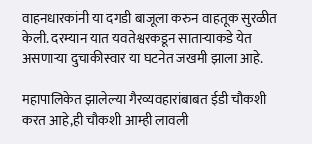वाहनधारकांनी या दगडी बाजूला करुन वाहतूक सुरळीत केली. दरम्यान यात यवतेश्वरकडून साताऱ्याकडे येत असणाऱ्या दुचाकीस्वार या घटनेत जखमी झाला आहे.

महापालिकेत झालेल्या गैरव्यवहारांबाबत ईडी चौकशी करत आहे,ही चौकशी आम्ही लावली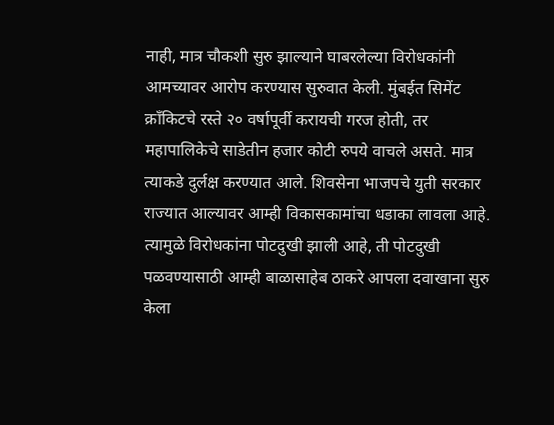नाही, मात्र चौकशी सुरु झाल्याने घाबरलेल्या विरोधकांनी आमच्यावर आरोप करण्यास सुरुवात केली. मुंबईत सिमेंट क्रॉंकिटचे रस्ते २० वर्षापूर्वी करायची गरज होती, तर महापालिकेचे साडेतीन हजार कोटी रुपये वाचले असते. मात्र त्याकडे दुर्लक्ष करण्यात आले. शिवसेना भाजपचे युती सरकार राज्यात आल्यावर आम्ही विकासकामांचा धडाका लावला आहे. त्यामुळे विरोधकांना पोटदुखी झाली आहे, ती पोटदुखी पळवण्यासाठी आम्ही बाळासाहेब ठाकरे आपला दवाखाना सुरु केला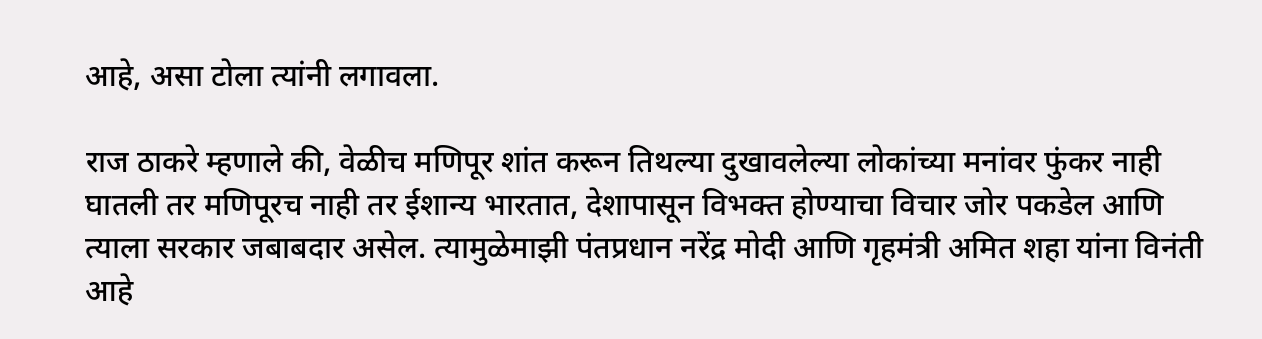आहे, असा टोला त्यांनी लगावला.

राज ठाकरे म्हणाले की, वेळीच मणिपूर शांत करून तिथल्या दुखावलेल्या लोकांच्या मनांवर फुंकर नाही घातली तर मणिपूरच नाही तर ईशान्य भारतात, देशापासून विभक्त होण्याचा विचार जोर पकडेल आणि त्याला सरकार जबाबदार असेल. त्यामुळेमाझी पंतप्रधान नरेंद्र मोदी आणि गृहमंत्री अमित शहा यांना विनंती आहे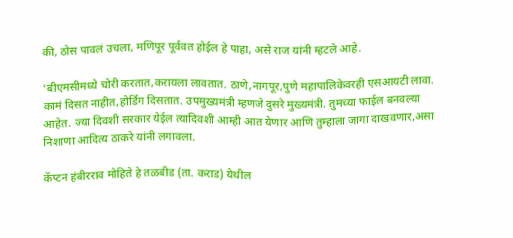की, ठोस पावलं उचला, मणिपूर पूर्ववत होईल हे पाहा, असे राज यांनी म्हटले आहे.

‘बीएमसीमध्ये चोरी करतात,करायला लावतात. ठाणे,नागपूर,पुणे महापालिकेवरही एसआयटी लावा. कामं दिसत नाहीत,होर्डिंग दिसतात. उपमुख्यमंत्री म्हणजे दुसरे मुख्यमंत्री. तुमच्या फाईल बनवल्या आहेत. ज्या दिवशी सरकार येईल त्यादिवशी आम्ही आत येणार आणि तुम्हाला जागा दाखवणार,असा निशाणा आदित्य ठाकरे यांनी लगावला.

कॅप्टन हंबीरराव मोहिते हे तळबीड (ता. कराड) येथील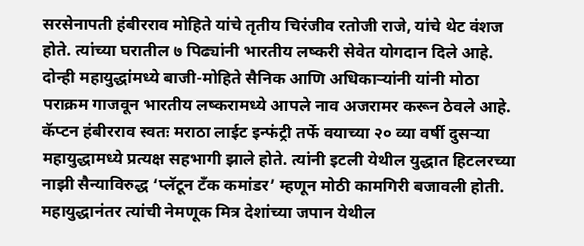सरसेनापती हंबीरराव मोहिते यांचे तृतीय चिरंजीव रतोजी राजे, यांचे थेट वंशज होते. त्यांच्या घरातील ७ पिढ्यांनी भारतीय लष्करी सेवेत योगदान दिले आहे. दोन्ही महायुद्धांमध्ये बाजी-मोहिते सैनिक आणि अधिकाऱ्यांनी यांनी मोठा पराक्रम गाजवून भारतीय लष्करामध्ये आपले नाव अजरामर करून ठेवले आहे. कॅप्टन हंबीरराव स्वतः मराठा लाईट इन्फंट्री तर्फे वयाच्या २० व्या वर्षी दुसऱ्या महायुद्धामध्ये प्रत्यक्ष सहभागी झाले होते. त्यांनी इटली येथील युद्धात हिटलरच्या नाझी सैन्याविरुद्ध ‘प्लॅटून टॅंक कमांडर’ म्हणून मोठी कामगिरी बजावली होती. महायुद्धानंतर त्यांची नेमणूक मित्र देशांच्या जपान येथील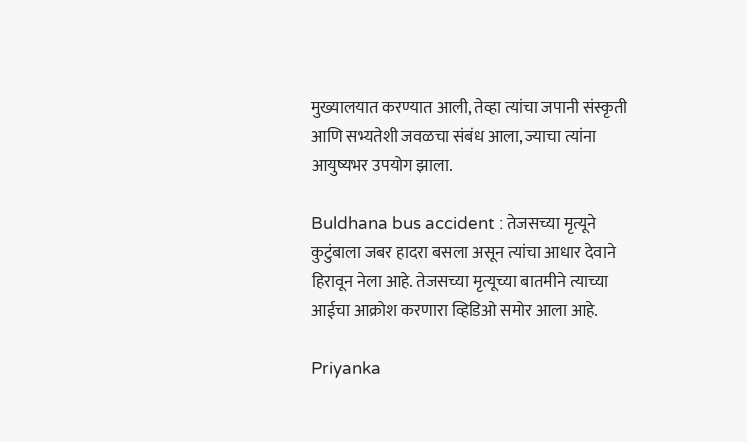मुख्यालयात करण्यात आली, तेव्हा त्यांचा जपानी संस्कृती आणि सभ्यतेशी जवळचा संबंध आला, ज्याचा त्यांना आयुष्यभर उपयोग झाला.

Buldhana bus accident : तेजसच्या मृत्यूने कुटुंबाला जबर हादरा बसला असून त्यांचा आधार देवाने हिरावून नेला आहे. तेजसच्या मृत्यूच्या बातमीने त्याच्या आईचा आक्रोश करणारा व्हिडिओ समोर आला आहे.

Priyanka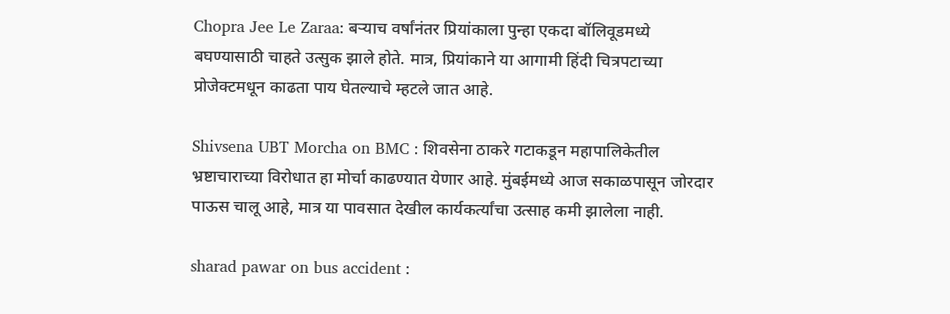Chopra Jee Le Zaraa: बऱ्याच वर्षांनंतर प्रियांकाला पुन्हा एकदा बॉलिवूडमध्ये बघण्यासाठी चाहते उत्सुक झाले होते. मात्र, प्रियांकाने या आगामी हिंदी चित्रपटाच्या प्रोजेक्टमधून काढता पाय घेतल्याचे म्हटले जात आहे.

Shivsena UBT Morcha on BMC : शिवसेना ठाकरे गटाकडून महापालिकेतील भ्रष्टाचाराच्या विरोधात हा मोर्चा काढण्यात येणार आहे. मुंबईमध्ये आज सकाळपासून जोरदार पाऊस चालू आहे, मात्र या पावसात देखील कार्यकर्त्यांचा उत्साह कमी झालेला नाही.

sharad pawar on bus accident :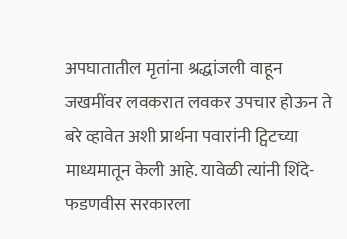अपघातातील मृतांना श्रद्धांजली वाहून जखमींवर लवकरात लवकर उपचार होऊन ते बरे व्हावेत अशी प्रार्थना पवारांनी ट्विटच्या माध्यमातून केली आहे. यावेळी त्यांनी शिंदे-फडणवीस सरकारला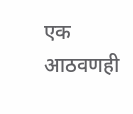एक आठवणही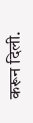करून दिली.